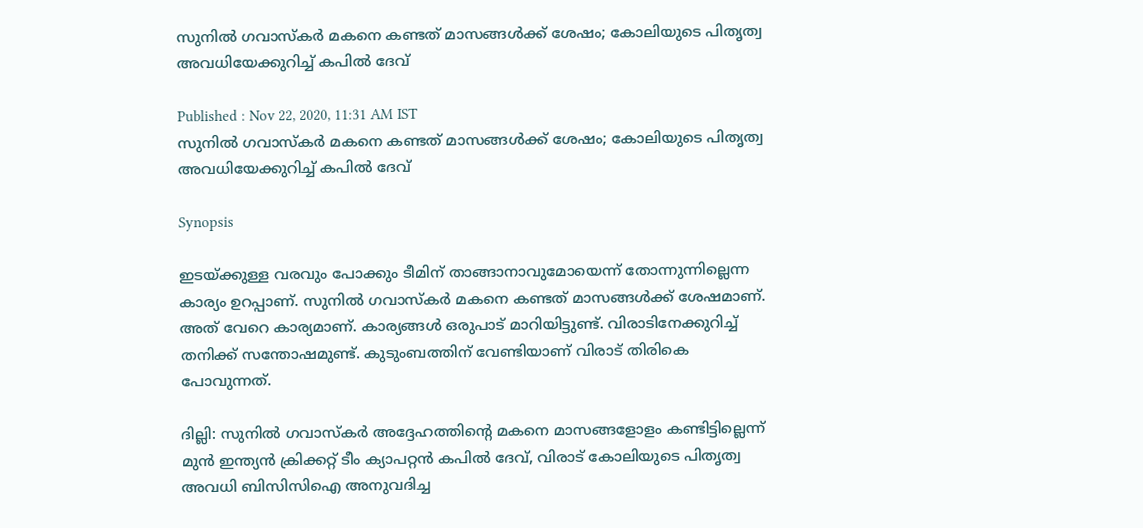സുനില്‍ ഗവാസ്കര്‍ മകനെ കണ്ടത് മാസങ്ങള്‍ക്ക് ശേഷം; കോലിയുടെ പിതൃത്വ അവധിയേക്കുറിച്ച് കപില്‍ ദേവ്

Published : Nov 22, 2020, 11:31 AM IST
സുനില്‍ ഗവാസ്കര്‍ മകനെ കണ്ടത് മാസങ്ങള്‍ക്ക് ശേഷം; കോലിയുടെ പിതൃത്വ അവധിയേക്കുറിച്ച് കപില്‍ ദേവ്

Synopsis

ഇടയ്ക്കുള്ള വരവും പോക്കും ടീമിന് താങ്ങാനാവുമോയെന്ന് തോന്നുന്നില്ലെന്ന കാര്യം ഉറപ്പാണ്. സുനില്‍ ഗവാസ്കര്‍ മകനെ കണ്ടത് മാസങ്ങള്‍ക്ക് ശേഷമാണ്. അത് വേറെ കാര്യമാണ്. കാര്യങ്ങള്‍ ഒരുപാട് മാറിയിട്ടുണ്ട്. വിരാടിനേക്കുറിച്ച് തനിക്ക് സന്തോഷമുണ്ട്. കുടുംബത്തിന് വേണ്ടിയാണ് വിരാട് തിരികെ പോവുന്നത്.

ദില്ലി: സുനില്‍ ഗവാസ്കര്‍ അദ്ദേഹത്തിന്‍റെ മകനെ മാസങ്ങളോളം കണ്ടിട്ടില്ലെന്ന് മുന്‍ ഇന്ത്യന്‍ ക്രിക്കറ്റ് ടീം ക്യാപറ്റന്‍ കപില്‍ ദേവ്, വിരാട് കോലിയുടെ പിതൃത്വ അവധി ബിസിസിഐ അനുവദിച്ച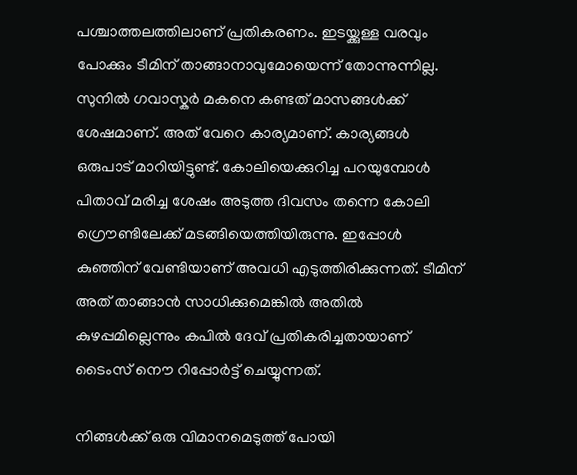പശ്ചാത്തലത്തിലാണ് പ്രതികരണം. ഇടയ്ക്കുള്ള വരവും പോക്കും ടീമിന് താങ്ങാനാവുമോയെന്ന് തോന്നുന്നില്ല. സുനില്‍ ഗവാസ്കര്‍ മകനെ കണ്ടത് മാസങ്ങള്‍ക്ക് ശേഷമാണ്. അത് വേറെ കാര്യമാണ്. കാര്യങ്ങള്‍ ഒരുപാട് മാറിയിട്ടുണ്ട്. കോലിയെക്കുറിച്ച പറയുമ്പോള്‍ പിതാവ് മരിച്ച ശേഷം അടുത്ത ദിവസം തന്നെ കോലി ഗ്രൌണ്ടിലേക്ക് മടങ്ങിയെത്തിയിരുന്നു. ഇപ്പോള്‍ കുഞ്ഞിന് വേണ്ടിയാണ് അവധി എടുത്തിരിക്കുന്നത്. ടീമിന് അത് താങ്ങാന്‍ സാധിക്കുമെങ്കില്‍ അതില്‍ കുഴപ്പമില്ലെന്നും കപില്‍ ദേവ് പ്രതികരിച്ചതായാണ് ടൈംസ് നൌ റിപ്പോര്‍ട്ട് ചെയ്യുന്നത്.

നിങ്ങള്‍ക്ക് ഒരു വിമാനമെടുത്ത് പോയി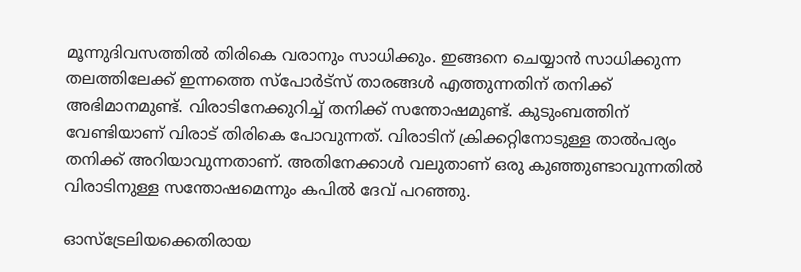മൂന്നുദിവസത്തില്‍ തിരികെ വരാനും സാധിക്കും. ഇങ്ങനെ ചെയ്യാന്‍ സാധിക്കുന്ന തലത്തിലേക്ക് ഇന്നത്തെ സ്പോര്‍ട്സ് താരങ്ങള്‍ എത്തുന്നതിന് തനിക്ക് അഭിമാനമുണ്ട്. വിരാടിനേക്കുറിച്ച് തനിക്ക് സന്തോഷമുണ്ട്. കുടുംബത്തിന് വേണ്ടിയാണ് വിരാട് തിരികെ പോവുന്നത്. വിരാടിന് ക്രിക്കറ്റിനോടുള്ള താല്‍പര്യം തനിക്ക് അറിയാവുന്നതാണ്. അതിനേക്കാള്‍ വലുതാണ് ഒരു കുഞ്ഞുണ്ടാവുന്നതില്‍ വിരാടിനുള്ള സന്തോഷമെന്നും കപില്‍ ദേവ് പറഞ്ഞു.

ഓസ്ട്രേലിയക്കെതിരായ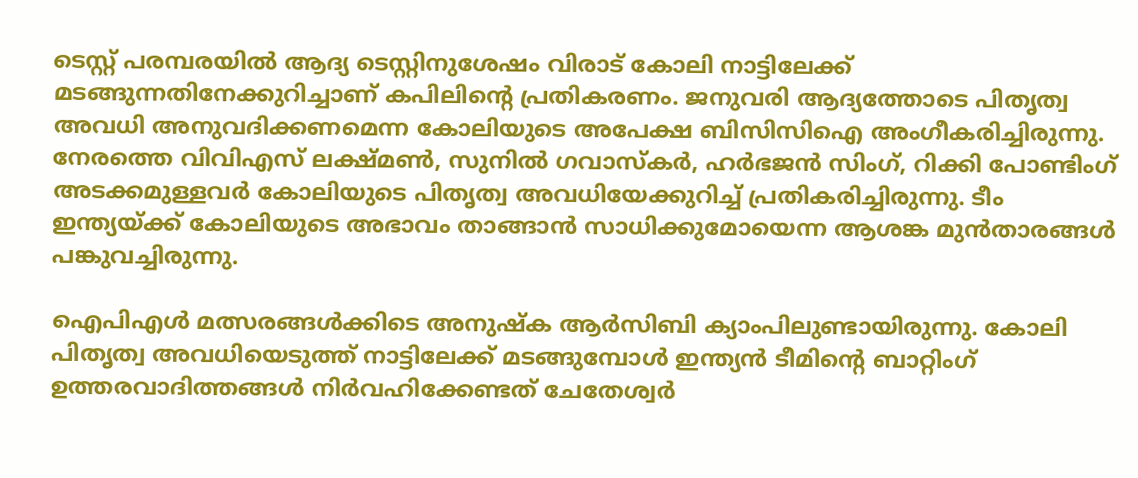ടെസ്റ്റ് പരമ്പരയില്‍ ആദ്യ ടെസ്റ്റിനുശേഷം വിരാട് കോലി നാട്ടിലേക്ക് മടങ്ങുന്നതിനേക്കുറിച്ചാണ് കപിലിന്‍റെ പ്രതികരണം. ജനുവരി ആദ്യത്തോടെ പിതൃത്വ അവധി അനുവദിക്കണമെന്ന കോലിയുടെ അപേക്ഷ ബിസിസിഐ അംഗീകരിച്ചിരുന്നു. നേരത്തെ വിവിഎസ് ലക്ഷ്മണ്‍, സുനില്‍ ഗവാസ്കര്‍, ഹര്‍ഭജന്‍ സിംഗ്, റിക്കി പോണ്ടിംഗ് അടക്കമുള്ളവര്‍ കോലിയുടെ പിതൃത്വ അവധിയേക്കുറിച്ച് പ്രതികരിച്ചിരുന്നു. ടീം ഇന്ത്യയ്ക്ക് കോലിയുടെ അഭാവം താങ്ങാന്‍ സാധിക്കുമോയെന്ന ആശങ്ക മുന്‍താരങ്ങള്‍ പങ്കുവച്ചിരുന്നു.

ഐപിഎള്‍ മത്സരങ്ങള്‍ക്കിടെ അനുഷ്ക ആര്‍സിബി ക്യാംപിലുണ്ടായിരുന്നു. കോലി പിതൃത്വ അവധിയെടുത്ത് നാട്ടിലേക്ക് മടങ്ങുമ്പോള്‍ ഇന്ത്യന്‍ ടീമിന്‍റെ ബാറ്റിംഗ് ഉത്തരവാദിത്തങ്ങള്‍ നിര്‍വഹിക്കേണ്ടത് ചേതേശ്വര്‍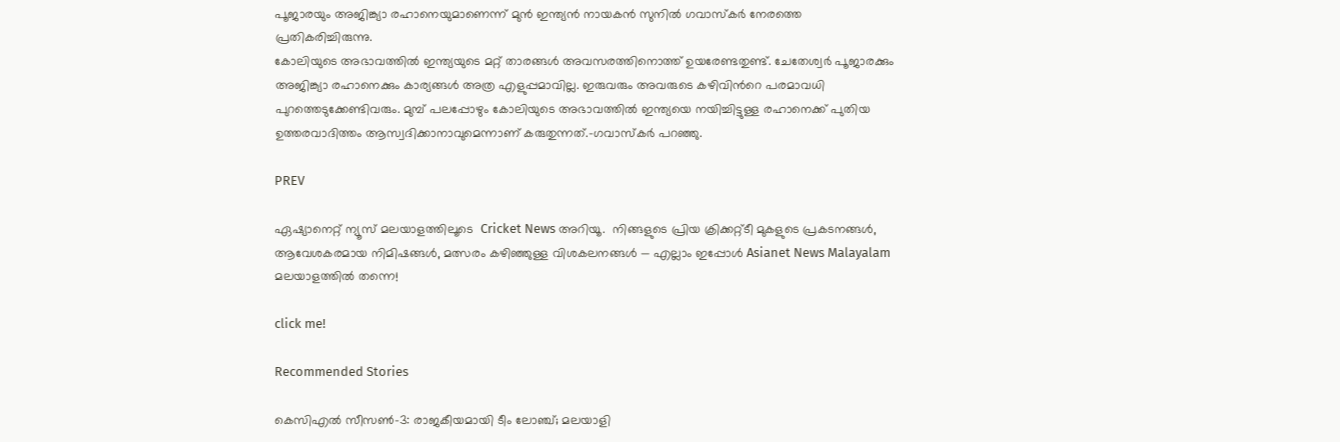പൂജാരയും അജിങ്ക്യാ രഹാനെയുമാണെന്ന് മുന്‍ ഇന്ത്യന്‍ നായകന്‍ സുനില്‍ ഗവാസ്കര്‍ നേരത്തെ പ്രതികരിച്ചിരുന്നു.
കോലിയുടെ അഭാവത്തില്‍ ഇന്ത്യയുടെ മറ്റ് താരങ്ങള്‍ അവസരത്തിനൊത്ത് ഉയരേണ്ടതുണ്ട്. ചേതേശ്വര്‍ പൂജാരക്കും അജിങ്ക്യാ രഹാനെക്കും കാര്യങ്ങള്‍ അത്ര എളുപ്പമാവില്ല. ഇരുവരും അവരുടെ കഴിവിന്‍റെ പരമാവധി പുറത്തെടുക്കേണ്ടിവരും. മുമ്പ് പലപ്പോഴും കോലിയുടെ അഭാവത്തില്‍ ഇന്ത്യയെ നയിച്ചിട്ടുള്ള രഹാനെക്ക് പുതിയ ഉത്തരവാദിത്തം ആസ്വദിക്കാനാവുമെന്നാണ് കരുതുന്നത്.-ഗവാസ്കര്‍ പറഞ്ഞു.

PREV

ഏഷ്യാനെറ്റ് ന്യൂസ് മലയാളത്തിലൂടെ  Cricket News അറിയൂ.  നിങ്ങളുടെ പ്രിയ ക്രിക്കറ്റ്ടീ മുകളുടെ പ്രകടനങ്ങൾ, ആവേശകരമായ നിമിഷങ്ങൾ, മത്സരം കഴിഞ്ഞുള്ള വിശകലനങ്ങൾ — എല്ലാം ഇപ്പോൾ Asianet News Malayalam മലയാളത്തിൽ തന്നെ!

click me!

Recommended Stories

കെസിഎൽ സീസൺ-3: രാജകീയമായി ടീം ലോഞ്ച്; മലയാളി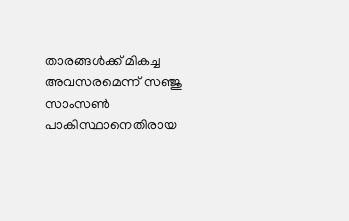താരങ്ങൾക്ക് മികച്ച അവസരമെന്ന് സഞ്ജു സാംസൺ
പാകിസ്ഥാനെതിരായ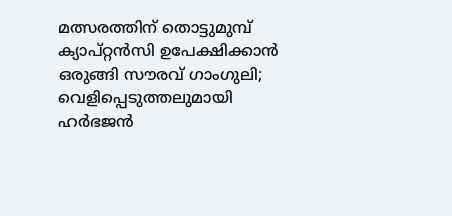മത്സരത്തിന് തൊട്ടുമുമ്പ് ക്യാപ്റ്റൻസി ഉപേക്ഷിക്കാൻ ഒരുങ്ങി സൗരവ് ഗാംഗുലി; വെളിപ്പെടുത്തലുമായി ഹർഭജൻ